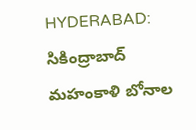HYDERABAD: సికింద్రాబాద్ మహంకాళి బోనాల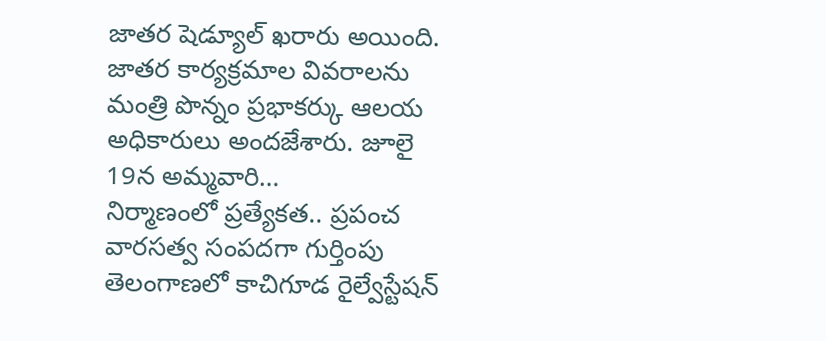జాతర షెడ్యూల్ ఖరారు అయింది. జాతర కార్యక్రమాల వివరాలను మంత్రి పొన్నం ప్రభాకర్కు ఆలయ అధికారులు అందజేశారు. జూలై 19న అమ్మవారి…
నిర్మాణంలో ప్రత్యేకత.. ప్రపంచ వారసత్వ సంపదగా గుర్తింపు తెలంగాణలో కాచిగూడ రైల్వేస్టేషన్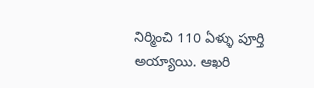నిర్మించి 110 ఏళ్ళు పూర్తి అయ్యాయి. ఆఖరి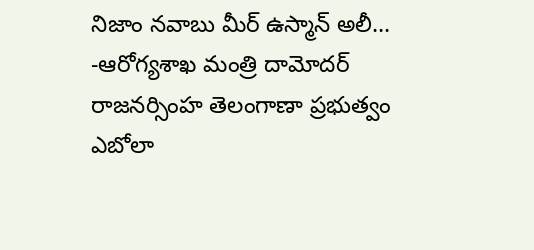నిజాం నవాబు మీర్ ఉస్మాన్ అలీ…
-ఆరోగ్యశాఖ మంత్రి దామోదర్ రాజనర్సింహ తెలంగాణా ప్రభుత్వం ఎబోలా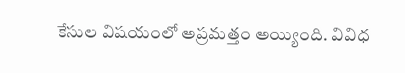కేసుల విషయంలో అప్రమత్తం అయ్యింది. వివిధ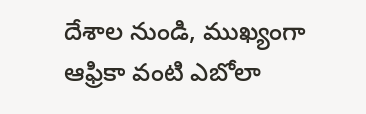దేశాల నుండి, ముఖ్యంగా ఆఫ్రికా వంటి ఎబోలా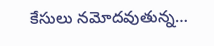కేసులు నమోదవుతున్న…